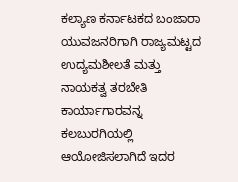ಕಲ್ಯಾಣ ಕರ್ನಾಟಕದ ಬಂಜಾರಾ ಯುವಜನರಿಗಾಗಿ ರಾಜ್ಯಮಟ್ಟದ ಉದ್ಯಮಶೀಲತೆ ಮತ್ತು ನಾಯಕತ್ವ ತರಬೇತಿ ಕಾರ್ಯಾಗಾರವನ್ನ ಕಲಬುರಗಿಯಲ್ಲಿ ಆಯೋಜಿಸಲಾಗಿದೆ ಇದರ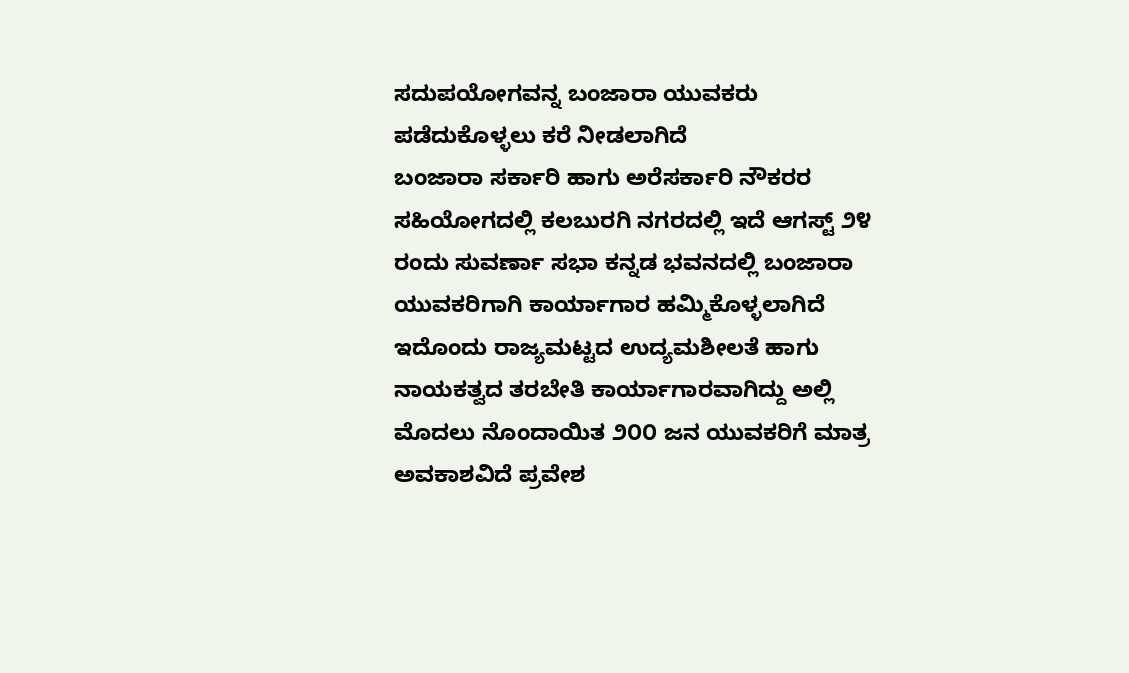ಸದುಪಯೋಗವನ್ನ ಬಂಜಾರಾ ಯುವಕರು ಪಡೆದುಕೊಳ್ಳಲು ಕರೆ ನೀಡಲಾಗಿದೆ
ಬಂಜಾರಾ ಸರ್ಕಾರಿ ಹಾಗು ಅರೆಸರ್ಕಾರಿ ನೌಕರರ ಸಹಿಯೋಗದಲ್ಲಿ ಕಲಬುರಗಿ ನಗರದಲ್ಲಿ ಇದೆ ಆಗಸ್ಟ್ ೨೪ ರಂದು ಸುವರ್ಣಾ ಸಭಾ ಕನ್ನಡ ಭವನದಲ್ಲಿ ಬಂಜಾರಾ ಯುವಕರಿಗಾಗಿ ಕಾರ್ಯಾಗಾರ ಹಮ್ಮಿಕೊಳ್ಳಲಾಗಿದೆ ಇದೊಂದು ರಾಜ್ಯಮಟ್ಟದ ಉದ್ಯಮಶೀಲತೆ ಹಾಗು ನಾಯಕತ್ವದ ತರಬೇತಿ ಕಾರ್ಯಾಗಾರವಾಗಿದ್ದು ಅಲ್ಲಿ ಮೊದಲು ನೊಂದಾಯಿತ ೨೦೦ ಜನ ಯುವಕರಿಗೆ ಮಾತ್ರ ಅವಕಾಶವಿದೆ ಪ್ರವೇಶ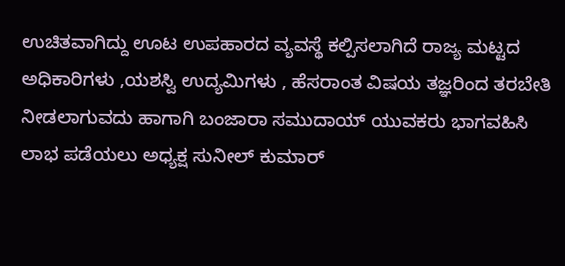ಉಚಿತವಾಗಿದ್ದು ಊಟ ಉಪಹಾರದ ವ್ಯವಸ್ಥೆ ಕಲ್ಪಿಸಲಾಗಿದೆ ರಾಜ್ಯ ಮಟ್ಟದ ಅಧಿಕಾರಿಗಳು ,ಯಶಸ್ವಿ ಉದ್ಯಮಿಗಳು , ಹೆಸರಾಂತ ವಿಷಯ ತಜ್ಞರಿಂದ ತರಬೇತಿ ನೀಡಲಾಗುವದು ಹಾಗಾಗಿ ಬಂಜಾರಾ ಸಮುದಾಯ್ ಯುವಕರು ಭಾಗವಹಿಸಿ ಲಾಭ ಪಡೆಯಲು ಅಧ್ಯಕ್ಷ ಸುನೀಲ್ ಕುಮಾರ್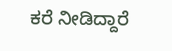ಕರೆ ನೀಡಿದ್ದಾರೆ